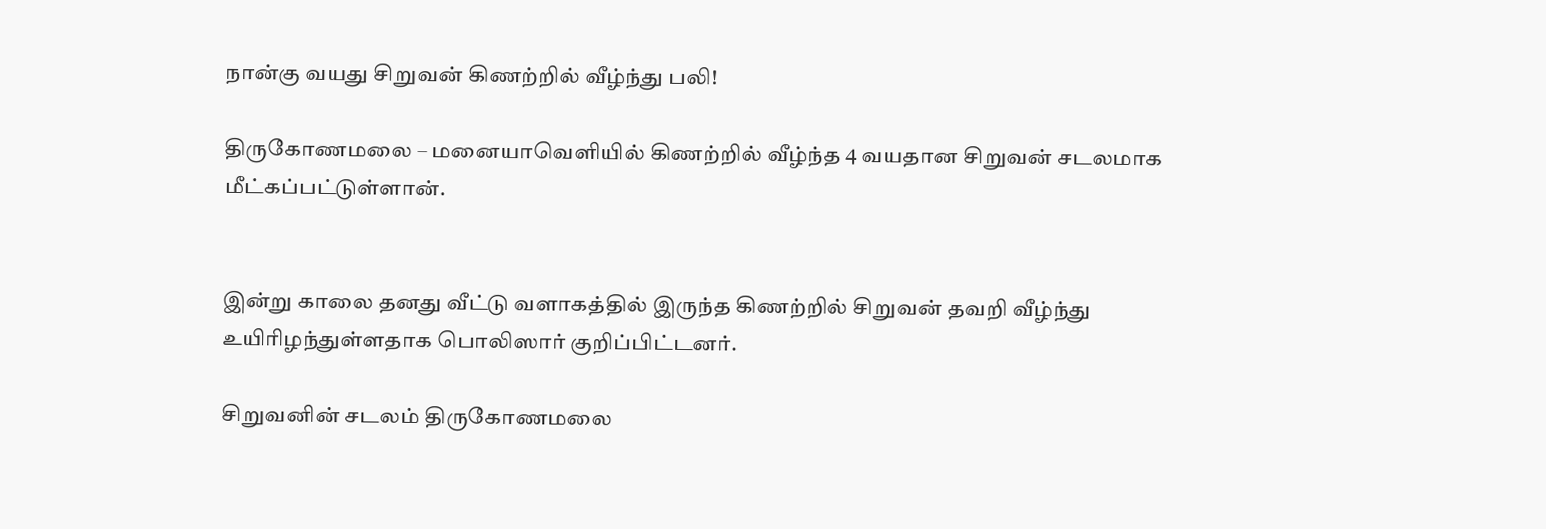நான்கு வயது சிறுவன் கிணற்றில் வீழ்ந்து பலி!

திருகோணமலை – மனையாவௌியில் கிணற்றில் வீழ்ந்த 4 வயதான சிறுவன் சடலமாக மீட்கப்பட்டுள்ளான்.


இன்று காலை தனது வீட்டு வளாகத்தில் இருந்த கிணற்றில் சிறுவன் தவறி வீழ்ந்து உயிரிழந்துள்ளதாக பொலிஸார் குறிப்பிட்டனர்.

சிறுவனின் சடலம் திருகோணமலை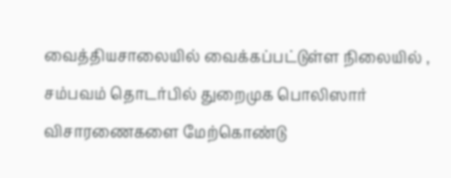வைத்தியசாலையில் வைக்கப்பட்டுள்ள நிலையில் , சம்பவம் தொடர்பில் துறைமுக பொலிஸார் விசாரணைகளை மேற்கொண்டு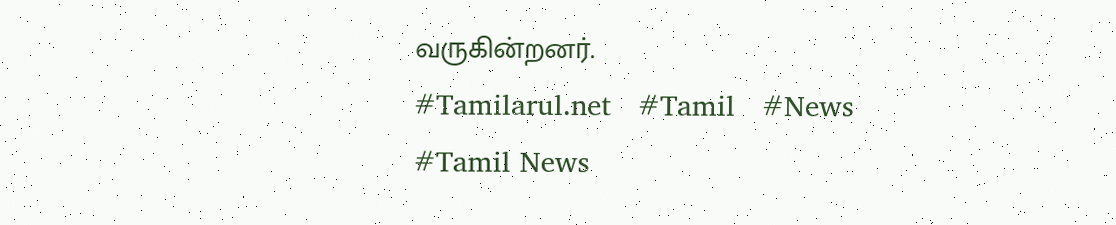வருகின்றனர்.
#Tamilarul.net   #Tamil   #News   #Tamil News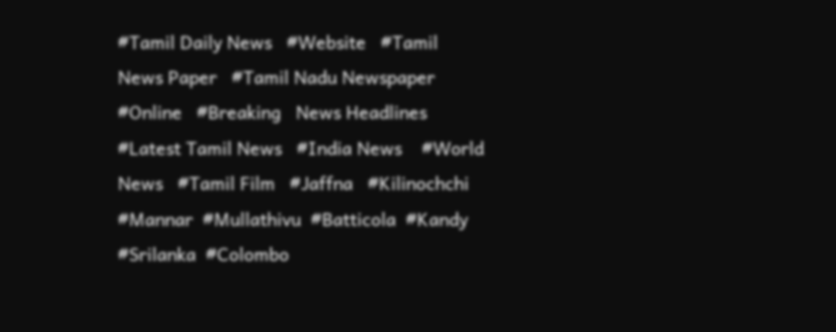#Tamil Daily News   #Website   #Tamil News Paper   #Tamil Nadu Newspaper  #Online   #Breaking   News Headlines    #Latest Tamil News   #India News    #World News   #Tamil Film   #Jaffna   #Kilinochchi  #Mannar  #Mullathivu  #Batticola  #Kandy  #Srilanka  #Colombo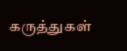கருத்துகள்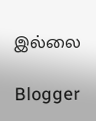இல்லை

Blogger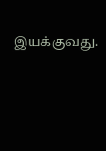இயக்குவது.